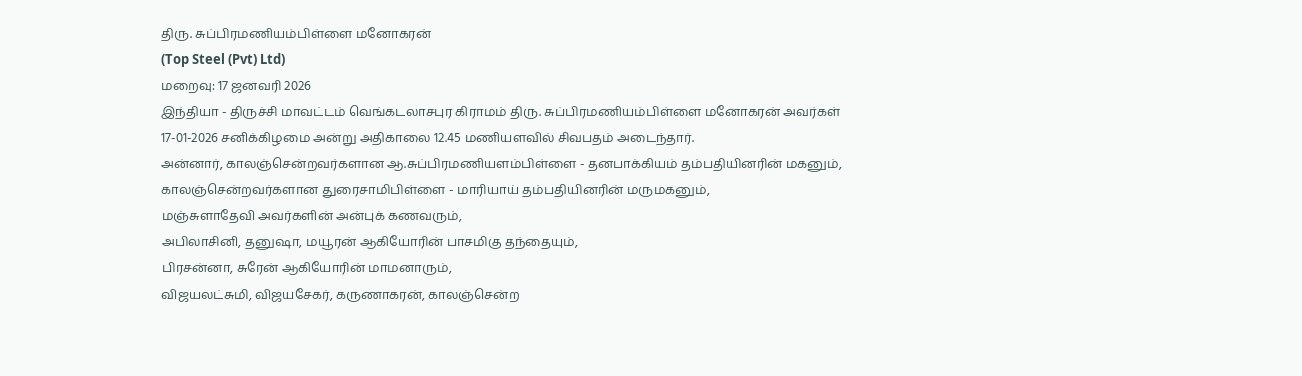திரு. சுப்பிரமணியம்பிள்ளை மனோகரன்
(Top Steel (Pvt) Ltd)
மறைவு: 17 ஜனவரி 2026
இந்தியா - திருச்சி மாவட்டம் வெங்கடலாசபுர கிராமம் திரு. சுப்பிரமணியம்பிள்ளை மனோகரன் அவர்கள் 17-01-2026 சனிக்கிழமை அன்று அதிகாலை 12.45 மணியளவில் சிவபதம் அடைந்தார்.
அன்னார், காலஞ்சென்றவர்களான ஆ.சுப்பிரமணியளம்பிள்ளை - தனபாக்கியம் தம்பதியினரின் மகனும்,
காலஞ்சென்றவர்களான துரைசாமிபிள்ளை - மாரியாய் தம்பதியினரின் மருமகனும்,
மஞ்சுளாதேவி அவர்களின் அன்புக் கணவரும்,
அபிலாசினி, தனுஷா, மயூரன் ஆகியோரின் பாசமிகு தந்தையும்,
பிரசன்னா, சுரேன் ஆகியோரின் மாமனாரும்,
விஜயலட்சுமி, விஜயசேகர், கருணாகரன், காலஞ்சென்ற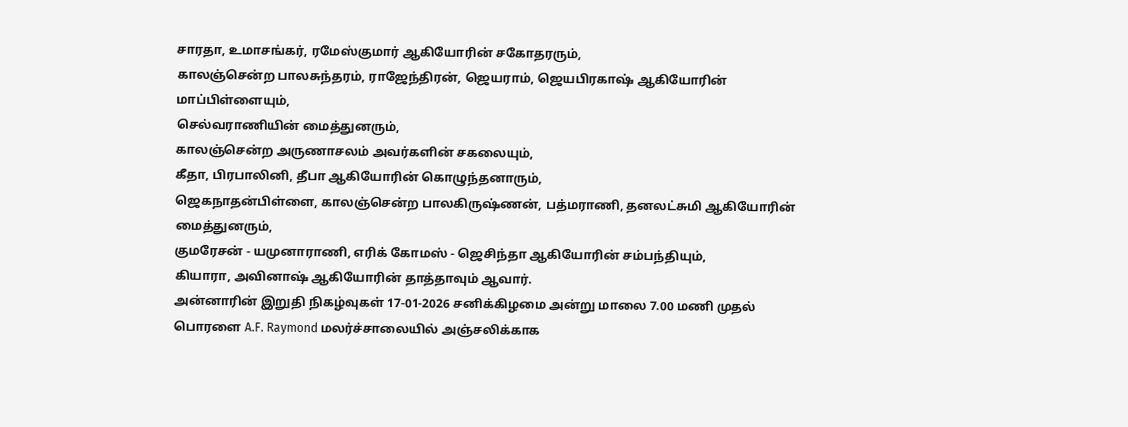சாரதா, உமாசங்கர், ரமேஸ்குமார் ஆகியோரின் சகோதரரும்,
காலஞ்சென்ற பாலசுந்தரம், ராஜேந்திரன், ஜெயராம், ஜெயபிரகாஷ் ஆகியோரின் மாப்பிள்ளையும்,
செல்வராணியின் மைத்துனரும்,
காலஞ்சென்ற அருணாசலம் அவர்களின் சகலையும்,
கீதா, பிரபாலினி, தீபா ஆகியோரின் கொழுந்தனாரும்,
ஜெகநாதன்பிள்ளை, காலஞ்சென்ற பாலகிருஷ்ணன், பத்மராணி, தனலட்சுமி ஆகியோரின் மைத்துனரும்,
குமரேசன் - யமுனாராணி, எரிக் கோமஸ் - ஜெசிந்தா ஆகியோரின் சம்பந்தியும்,
கியாரா, அவினாஷ் ஆகியோரின் தாத்தாவும் ஆவார்.
அன்னாரின் இறுதி நிகழ்வுகள் 17-01-2026 சனிக்கிழமை அன்று மாலை 7.00 மணி முதல் பொரளை A.F. Raymond மலர்ச்சாலையில் அஞ்சலிக்காக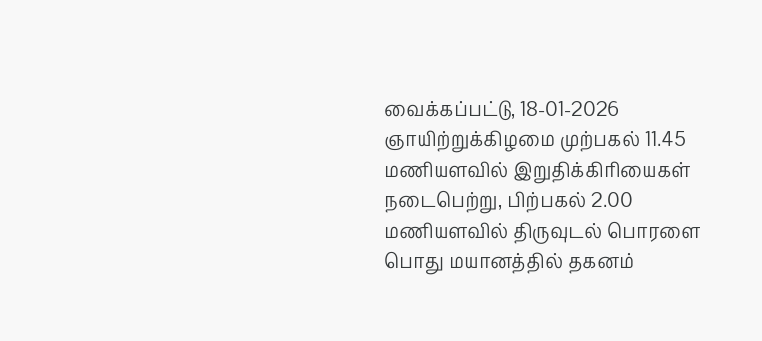வைக்கப்பட்டு, 18-01-2026 ஞாயிற்றுக்கிழமை முற்பகல் 11.45 மணியளவில் இறுதிக்கிரியைகள் நடைபெற்று, பிற்பகல் 2.00 மணியளவில் திருவுடல் பொரளை பொது மயானத்தில் தகனம்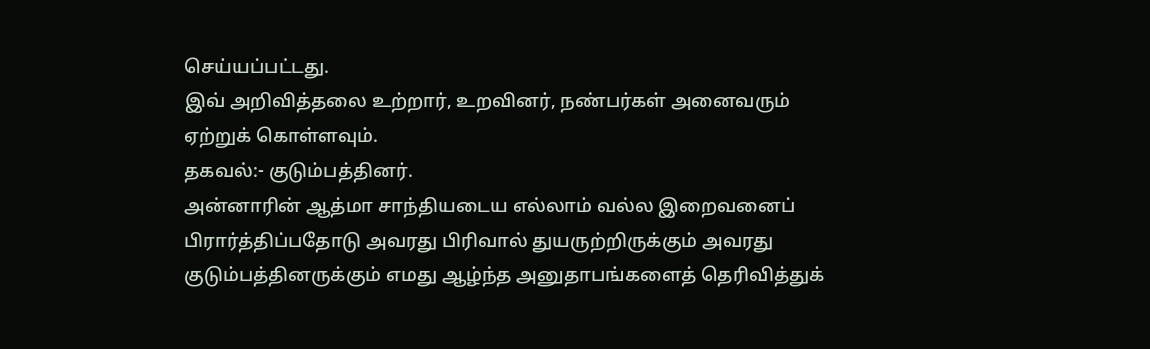செய்யப்பட்டது.
இவ் அறிவித்தலை உற்றார், உறவினர், நண்பர்கள் அனைவரும் ஏற்றுக் கொள்ளவும்.
தகவல்:- குடும்பத்தினர்.
அன்னாரின் ஆத்மா சாந்தியடைய எல்லாம் வல்ல இறைவனைப் பிரார்த்திப்பதோடு அவரது பிரிவால் துயருற்றிருக்கும் அவரது குடும்பத்தினருக்கும் எமது ஆழ்ந்த அனுதாபங்களைத் தெரிவித்துக்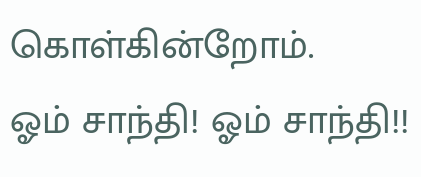கொள்கின்றோம்.
ஓம் சாந்தி! ஓம் சாந்தி!!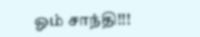ஓம் சாந்தி!!!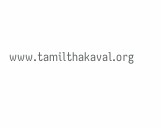www.tamilthakaval.org